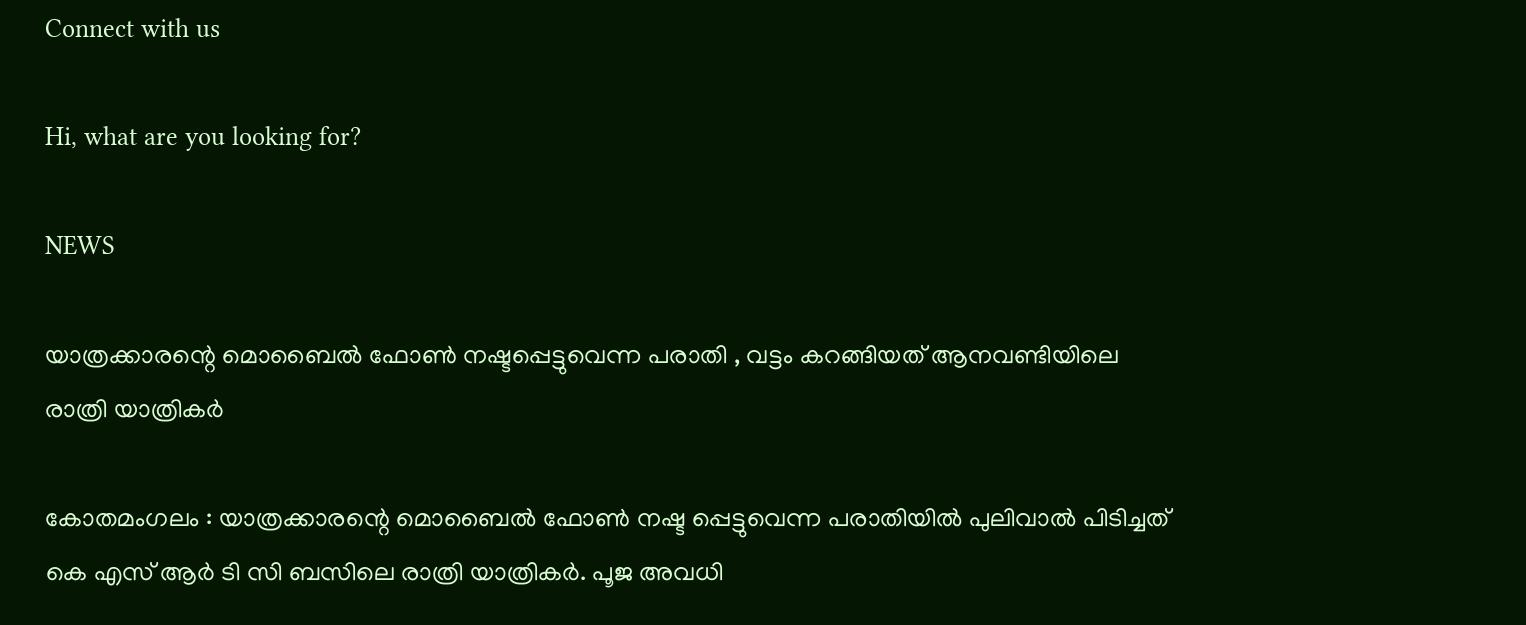Connect with us

Hi, what are you looking for?

NEWS

യാത്രക്കാരന്റെ മൊബൈൽ ഫോൺ നഷ്ടപ്പെട്ടുവെന്ന പരാതി , വട്ടം കറങ്ങിയത് ആനവണ്ടിയിലെ രാത്രി യാത്രികർ

കോതമംഗലം : യാത്രക്കാരന്റെ മൊബൈൽ ഫോൺ നഷ്ട പ്പെട്ടുവെന്ന പരാതിയിൽ പുലിവാൽ പിടിച്ചത് കെ എസ് ആർ ടി സി ബസിലെ രാത്രി യാത്രികർ. പൂജ അവധി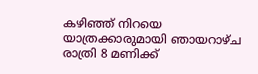കഴിഞ്ഞ് നിറയെ യാത്രക്കാരുമായി ഞായറാഴ്ച രാത്രി 8 മണിക്ക്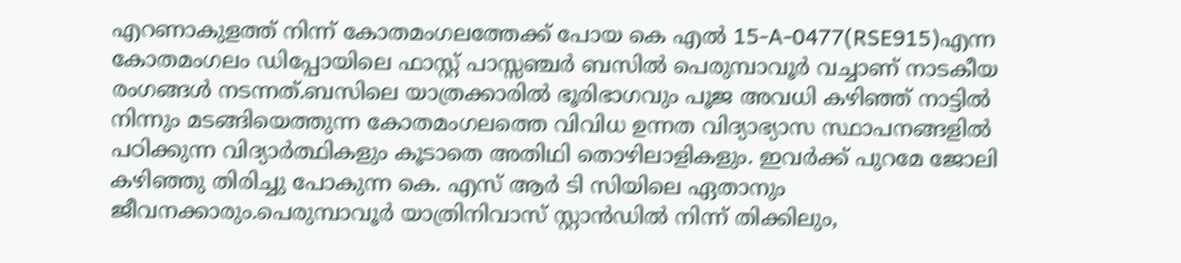എറണാകുളത്ത് നിന്ന് കോതമംഗലത്തേക്ക് പോയ കെ എൽ 15-A-0477(RSE915)എന്ന കോതമംഗലം ഡിപ്പോയിലെ ഫാസ്റ്റ് പാസ്സഞ്ചർ ബസിൽ പെരുമ്പാവൂർ വച്ചാണ് നാടകീയ രംഗങ്ങൾ നടന്നത്.ബസിലെ യാത്രക്കാരിൽ ഭൂരിഭാഗവും പൂജ അവധി കഴിഞ്ഞ് നാട്ടിൽ നിന്നും മടങ്ങിയെത്തുന്ന കോതമംഗലത്തെ വിവിധ ഉന്നത വിദ്യാഭ്യാസ സ്ഥാപനങ്ങളിൽ പഠിക്കുന്ന വിദ്യാർത്ഥികളും കൂടാതെ അതിഥി തൊഴിലാളികളും. ഇവർക്ക് പുറമേ ജോലി കഴിഞ്ഞു തിരിച്ചു പോകുന്ന കെ. എസ് ആർ ടി സിയിലെ ഏതാനും ജീവനക്കാരും.പെരുമ്പാവൂർ യാത്രിനിവാസ് സ്റ്റാൻഡിൽ നിന്ന് തിക്കിലും,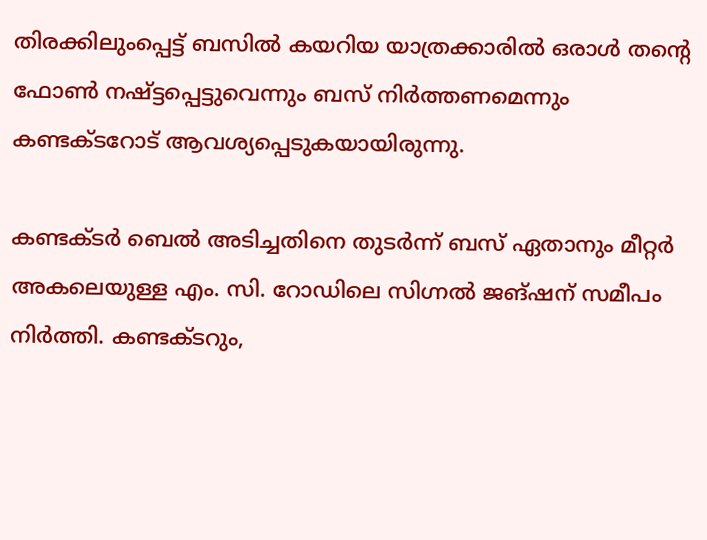തിരക്കിലുംപ്പെട്ട് ബസിൽ കയറിയ യാത്രക്കാരിൽ ഒരാൾ തന്റെ ഫോൺ നഷ്ട്ടപ്പെട്ടുവെന്നും ബസ് നിർത്തണമെന്നും കണ്ടക്ടറോട് ആവശ്യപ്പെടുകയായിരുന്നു.

കണ്ടക്ടർ ബെൽ അടിച്ചതിനെ തുടർന്ന് ബസ് ഏതാനും മീറ്റർ അകലെയുള്ള എം. സി. റോഡിലെ സിഗ്നൽ ജങ്ഷന് സമീപം നിർത്തി. കണ്ടക്ടറും,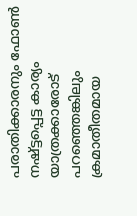പരാതിക്കാരനും ഫോൺ നഷ്ട്ടപ്പെട്ട കാര്യം യാത്രക്കാരോട് പറഞ്ഞെങ്കിലും ക്രമാതീതമായ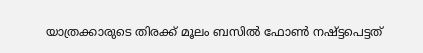യാത്രക്കാരുടെ തിരക്ക് മൂലം ബസിൽ ഫോൺ നഷ്ട്ടപെട്ടത്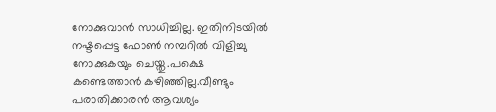നോക്കുവാൻ സാധിച്ചില്ല. ഇതിനിടയിൽ നഷ്ടപ്പെട്ട ഫോൺ നമ്പറിൽ വിളിച്ചു നോക്കുകയും ചെയ്തു.പക്ഷെ കണ്ടെത്താൻ കഴിഞ്ഞില്ല.വീണ്ടും പരാതിക്കാരൻ ആവശ്യം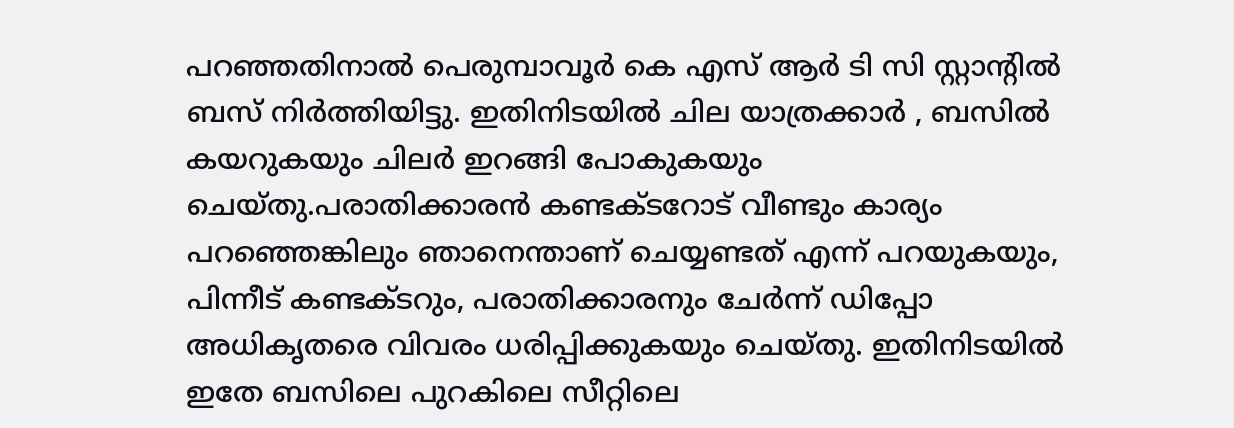പറഞ്ഞതിനാൽ പെരുമ്പാവൂർ കെ എസ് ആർ ടി സി സ്റ്റാന്റിൽ ബസ് നിർത്തിയിട്ടു. ഇതിനിടയിൽ ചില യാത്രക്കാർ , ബസിൽ കയറുകയും ചിലർ ഇറങ്ങി പോകുകയും ചെയ്തു.പരാതിക്കാരൻ കണ്ടക്ടറോട് വീണ്ടും കാര്യം പറഞ്ഞെങ്കിലും ഞാനെന്താണ് ചെയ്യണ്ടത് എന്ന് പറയുകയും, പിന്നീട് കണ്ടക്ടറും, പരാതിക്കാരനും ചേർന്ന് ഡിപ്പോ അധികൃതരെ വിവരം ധരിപ്പിക്കുകയും ചെയ്തു. ഇതിനിടയിൽ ഇതേ ബസിലെ പുറകിലെ സീറ്റിലെ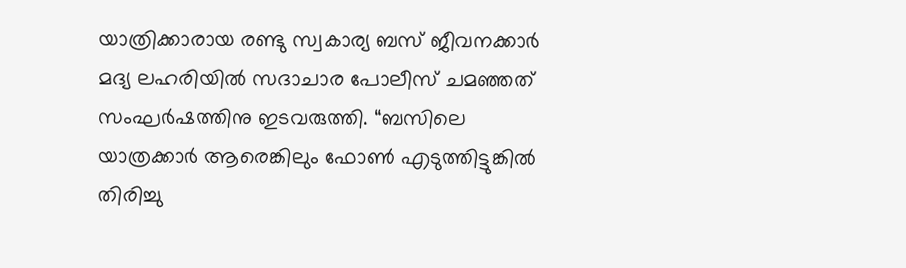യാത്രിക്കാരായ രണ്ടു സ്വകാര്യ ബസ് ജീവനക്കാർ മദ്യ ലഹരിയിൽ സദാചാര പോലീസ് ചമഞ്ഞത് സംഘർഷത്തിനു ഇടവരുത്തി. “ബസിലെ യാത്രക്കാർ ആരെങ്കിലും ഫോൺ എടുത്തിട്ടുങ്കിൽ തിരിച്ചു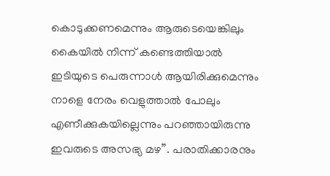കൊടുക്കണമെന്നും ആരുടെയെങ്കിലും കൈയിൽ നിന്ന് കണ്ടെത്തിയാൽ ഇടിയുടെ പെരുന്നാൾ ആയിരിക്കുമെന്നും നാളെ നേരം വെളുത്താൽ പോലും എണീക്കുകയില്ലെന്നും പറഞ്ഞായിരുന്നു ഇവരുടെ അസഭ്യ മഴ”. പരാതിക്കാരനും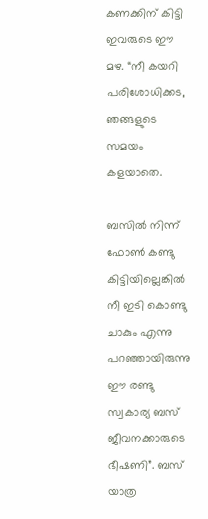കണക്കിന് കിട്ടി ഇവരുടെ ഈ മഴ. “നീ കയറി പരിശോധിക്കട, ഞങ്ങളുടെ സമയം കളയാതെ.

ബസിൽ നിന്ന് ഫോൺ കണ്ടു കിട്ടിയില്ലെങ്കിൽ നീ ഇടി കൊണ്ടു ചാകും എന്നു പറഞ്ഞായിരുന്നു ഈ രണ്ടു സ്വകാര്യ ബസ് ജീവനക്കാരുടെ ഭീഷണി”. ബസ് യാത്ര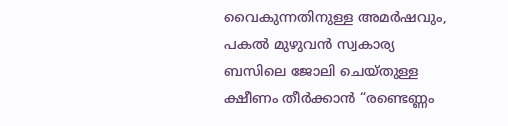വൈകുന്നതിനുള്ള അമർഷവും, പകൽ മുഴുവൻ സ്വകാര്യ ബസിലെ ജോലി ചെയ്തുള്ള ക്ഷീണം തീർക്കാൻ “രണ്ടെണ്ണം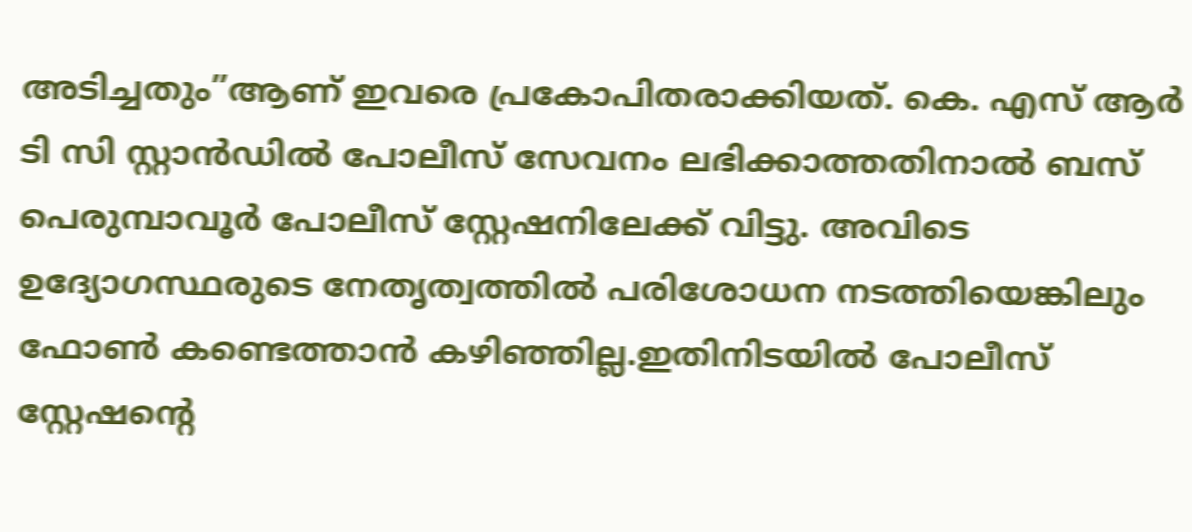അടിച്ചതും”ആണ് ഇവരെ പ്രകോപിതരാക്കിയത്. കെ. എസ് ആർ ടി സി സ്റ്റാൻഡിൽ പോലീസ് സേവനം ലഭിക്കാത്തതിനാൽ ബസ് പെരുമ്പാവൂർ പോലീസ് സ്റ്റേഷനിലേക്ക് വിട്ടു. അവിടെ ഉദ്യോഗസ്ഥരുടെ നേതൃത്വത്തിൽ പരിശോധന നടത്തിയെങ്കിലും ഫോൺ കണ്ടെത്താൻ കഴിഞ്ഞില്ല.ഇതിനിടയിൽ പോലീസ് സ്റ്റേഷന്റെ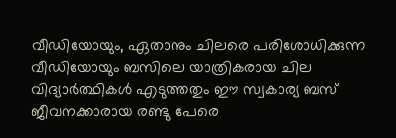വീഡിയോയും, ഏതാനും ചിലരെ പരിശോധിക്കുന്ന വീഡിയോയും ബസിലെ യാത്രികരായ ചില വിദ്യാർത്ഥികൾ എടുത്തതും ഈ സ്വകാര്യ ബസ് ജീവനക്കാരായ രണ്ടു പേരെ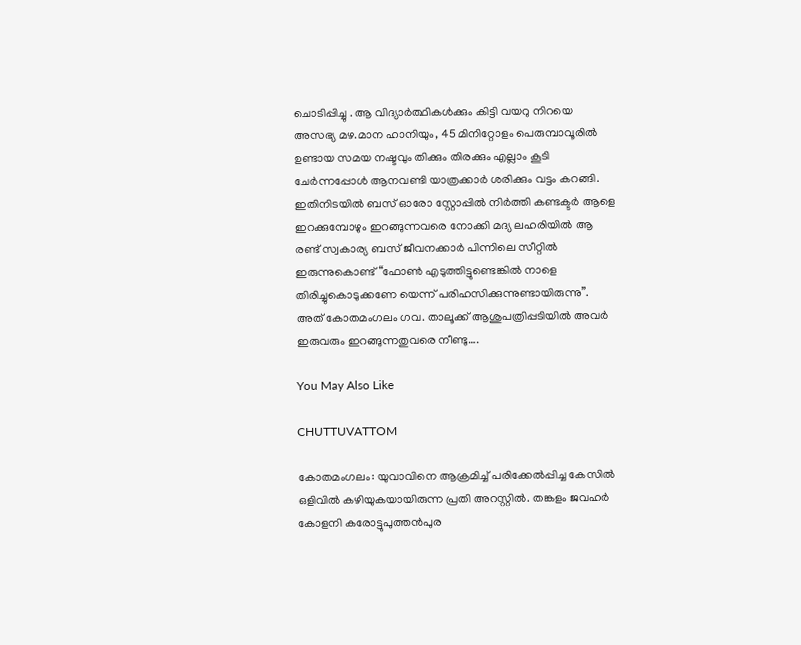ചൊടിപ്പിച്ചു . ആ വിദ്യാർത്ഥികൾക്കും കിട്ടി വയറു നിറയെ അസഭ്യ മഴ.മാന ഹാനിയും, 45 മിനിറ്റോളം പെരുമ്പാവൂരിൽ ഉണ്ടായ സമയ നഷ്ടവും തിക്കും തിരക്കും എല്ലാം കൂടി ചേർന്നപ്പോൾ ആനവണ്ടി യാത്രക്കാർ ശരിക്കും വട്ടം കറങ്ങി. ഇതിനിടയിൽ ബസ് ഓരോ സ്റ്റോപ്പിൽ നിർത്തി കണ്ടക്ടർ ആളെ ഇറക്കുമ്പോഴും ഇറങ്ങുന്നവരെ നോക്കി മദ്യ ലഹരിയിൽ ആ രണ്ട് സ്വകാര്യ ബസ് ജീവനക്കാർ പിന്നിലെ സീറ്റിൽ ഇരുന്നുകൊണ്ട് “ഫോൺ എടുത്തിട്ടുണ്ടെങ്കിൽ നാളെ തിരിച്ചുകൊടുക്കണേ യെന്ന് പരിഹസിക്കുന്നുണ്ടായിരുന്നു”. അത് കോതമംഗലം ഗവ. താലൂക്ക് ആശുപത്രിപ്പടിയിൽ അവർ ഇരുവരും ഇറങ്ങുന്നതുവരെ നീണ്ടു….

You May Also Like

CHUTTUVATTOM

കോതമംഗലം: യുവാവിനെ ആക്രമിച്ച് പരിക്കേല്‍പ്പിച്ച കേസില്‍ ഒളിവില്‍ കഴിയുകയായിരുന്ന പ്രതി അറസ്റ്റില്‍. തങ്കളം ജവഹര്‍ കോളനി കരോട്ടുപുത്തന്‍പുര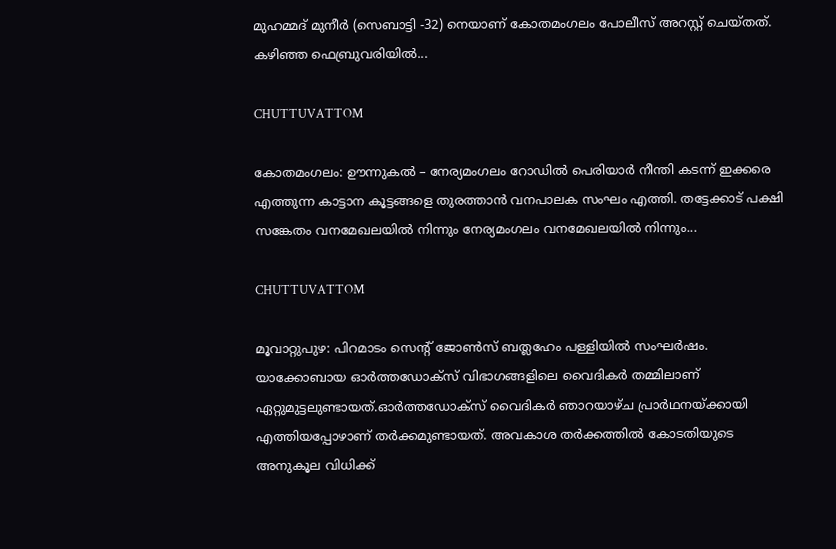മുഹമ്മദ് മുനീര്‍ (സെബാട്ടി -32) നെയാണ് കോതമംഗലം പോലീസ് അറസ്റ്റ് ചെയ്തത്. കഴിഞ്ഞ ഫെബ്രുവരിയില്‍...

CHUTTUVATTOM

കോതമംഗലം: ഊന്നുകല്‍ – നേര്യമംഗലം റോഡില്‍ പെരിയാര്‍ നീന്തി കടന്ന് ഇക്കരെ എത്തുന്ന കാട്ടാന കൂട്ടങ്ങളെ തുരത്താന്‍ വനപാലക സംഘം എത്തി. തട്ടേക്കാട് പക്ഷി സങ്കേതം വനമേഖലയില്‍ നിന്നും നേര്യമംഗലം വനമേഖലയില്‍ നിന്നും...

CHUTTUVATTOM

മൂവാറ്റുപുഴ: പിറമാടം സെന്റ് ജോണ്‍സ് ബത്ലഹേം പള്ളിയില്‍ സംഘര്‍ഷം. യാക്കോബായ ഓര്‍ത്തഡോക്‌സ് വിഭാഗങ്ങളിലെ വൈദികര്‍ തമ്മിലാണ് ഏറ്റുമുട്ടലുണ്ടായത്.ഓര്‍ത്തഡോക്‌സ് വൈദികര്‍ ഞാറയാഴ്ച പ്രാര്‍ഥനയ്ക്കായി എത്തിയപ്പോഴാണ് തര്‍ക്കമുണ്ടായത്. അവകാശ തര്‍ക്കത്തില്‍ കോടതിയുടെ അനുകൂല വിധിക്ക്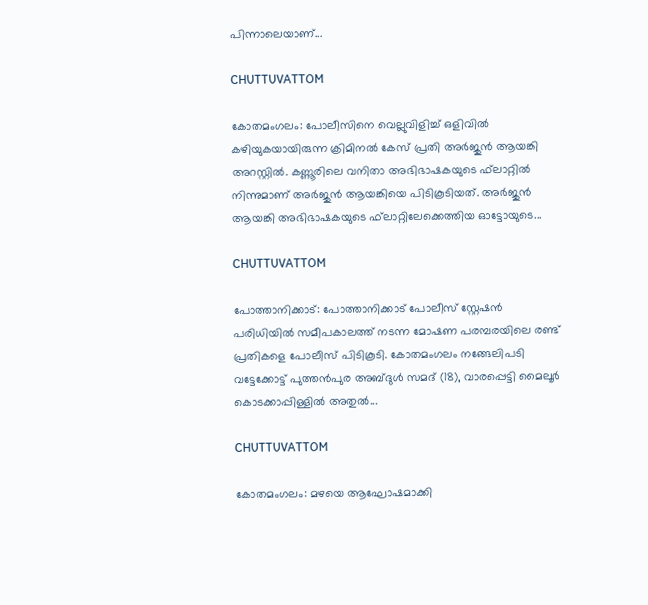പിന്നാലെയാണ്...

CHUTTUVATTOM

കോതമംഗലം: പോലീസിനെ വെല്ലുവിളിച്ച് ഒളിവില്‍ കഴിയുകയായിരുന്ന ക്രിമിനല്‍ കേസ് പ്രതി അര്‍ജുന്‍ ആയങ്കി അറസ്റ്റില്‍. കണ്ണൂരിലെ വനിതാ അഭിഭാഷകയുടെ ഫ്‌ലാറ്റില്‍ നിന്നുമാണ് അര്‍ജുന്‍ ആയങ്കിയെ പിടികൂടിയത്. അര്‍ജുന്‍ ആയങ്കി അഭിഭാഷകയുടെ ഫ്‌ലാറ്റിലേക്കെത്തിയ ഓട്ടോയുടെ...

CHUTTUVATTOM

പോത്താനിക്കാട്: പോത്താനിക്കാട് പോലീസ് സ്റ്റേഷന്‍ പരിധിയില്‍ സമീപകാലത്ത് നടന്ന മോഷണ പരമ്പരയിലെ രണ്ട് പ്രതികളെ പോലീസ് പിടികൂടി. കോതമംഗലം നങ്ങേലിപടി വട്ടേക്കോട്ട് പുത്തന്‍പുര അബ്ദുള്‍ സമദ് (18), വാരപ്പെട്ടി മൈലൂര്‍ കൊടക്കാപ്പിള്ളില്‍ അതുല്‍...

CHUTTUVATTOM

കോതമംഗലം: മഴയെ ആഘോഷമാക്കി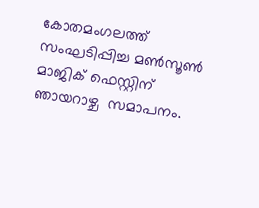കോതമംഗലത്ത് സംഘടിപ്പിച്ച മൺസൂൺ മാജിക് ഫെസ്റ്റിന് ഞായറാഴ്ച  സമാപനം.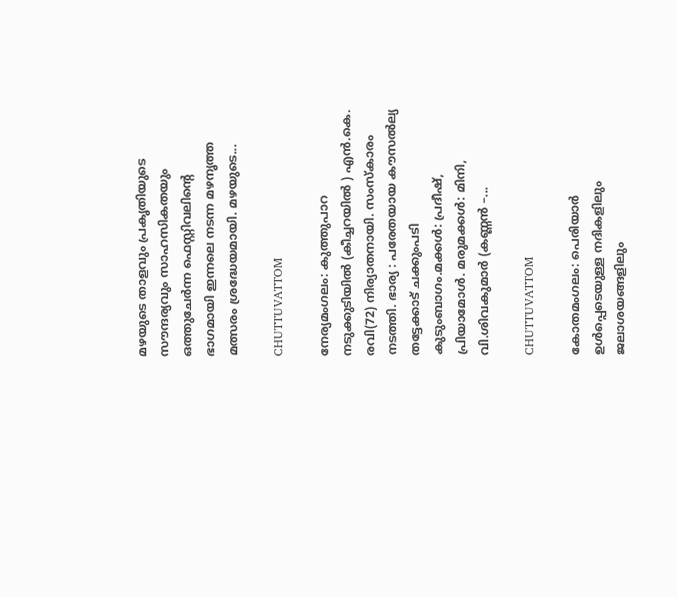മഴയുടെ താളവും പ്രകൃതിയുടെ സൗന്ദര്യവും സാഹസികതയും ഒത്തുചേർന്ന ഫെസ്റ്റിവലിന്റെ ഭാഗമായി ഇന്നലെ നടന്ന മഴനൃത്ത മത്സരം ശ്രദ്ധേയമായി. മഴയുടെ...

CHUTTUVATTOM

നേര്യമംഗലം: കുത്തുപാറ നടുക്കുടിയിൽ (കീച്ചറയിൽ ) എൻ.കെ. രവി(72) നിര്യാതനായി. സംസ്കാരം നടത്തി. ഭാര്യ : പരേതയായ കൗസൽല്യ തട്ടേക്കാട് ചക്കുംപടി കുടുംബാഗം.മക്കൾ: പ്രദീഷ്, പ്രിയാമോൾ. മരുമക്കൾ: മിനി, വി.ശിവകുമാർ (കണ്ണൻ –...

CHUTTUVATTOM

കോതമംഗലം: പെരിയാർ ഉൾപ്പെടെയുള്ള നദികളിലും ജലാശയങ്ങളിലും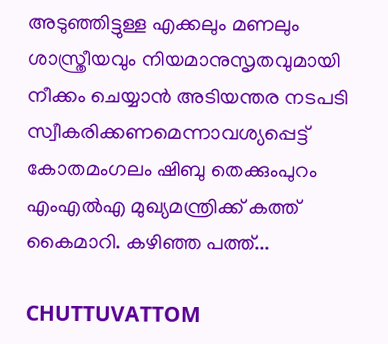അടുഞ്ഞിട്ടുള്ള എക്കലും മണലും ശാസ്ത്രീയവും നിയമാനുസൃതവുമായി നീക്കം ചെയ്യാൻ അടിയന്തര നടപടി സ്വീകരിക്കണമെന്നാവശ്യപ്പെട്ട് കോതമംഗലം ഷിബു തെക്കുംപുറം എംഎൽഎ മുഖ്യമന്ത്രിക്ക് കത്ത് കൈമാറി. കഴിഞ്ഞ പത്ത്...

CHUTTUVATTOM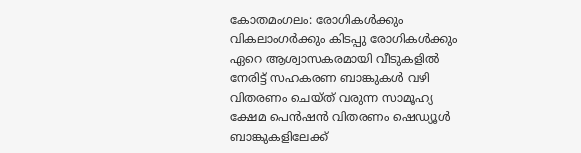കോതമംഗലം: രോഗികൾക്കും വികലാംഗർക്കും കിടപ്പു രോഗികൾക്കും ഏറെ ആശ്വാസകരമായി വീടുകളിൽ നേരിട്ട് സഹകരണ ബാങ്കുകൾ വഴി വിതരണം ചെയ്ത് വരുന്ന സാമൂഹ്യ ക്ഷേമ പെൻഷൻ വിതരണം ഷെഡ്യൂൾ ബാങ്കുകളിലേക്ക്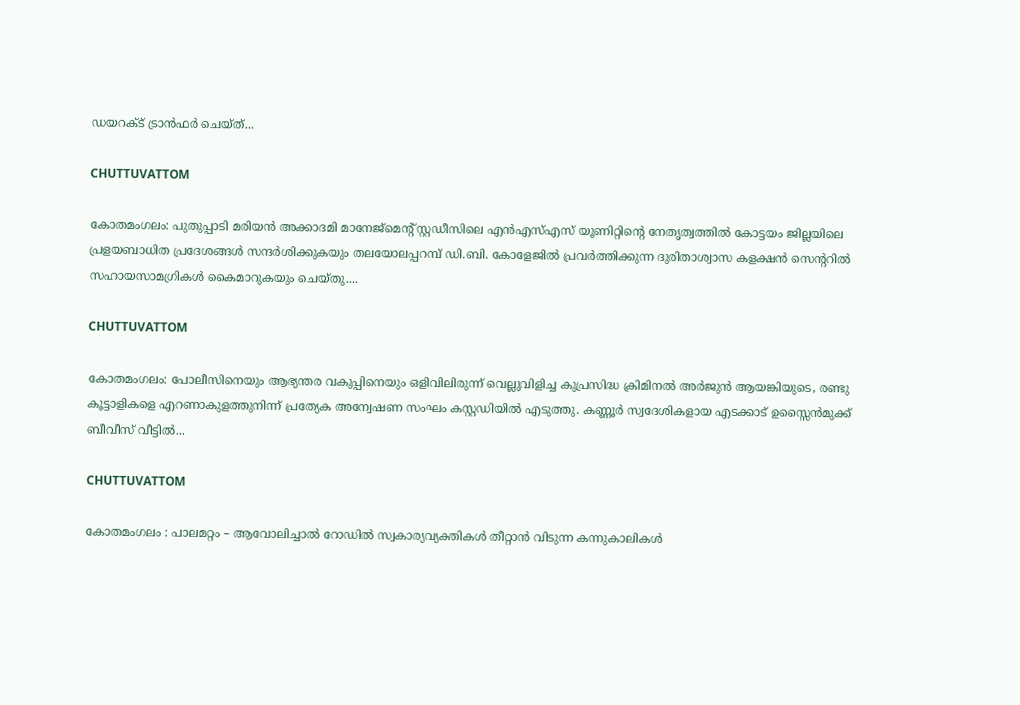ഡയറക്ട് ട്രാൻഫർ ചെയ്ത്...

CHUTTUVATTOM

കോതമംഗലം: പുതുപ്പാടി മരിയൻ അക്കാദമി മാനേജ്മെന്റ് സ്റ്റഡീസിലെ എൻഎസ്എസ് യൂണിറ്റിന്റെ നേതൃത്വത്തിൽ കോട്ടയം ജില്ലയിലെ പ്രളയബാധിത പ്രദേശങ്ങൾ സന്ദർശിക്കുകയും തലയോലപ്പറമ്പ് ഡി.ബി. കോളേജിൽ പ്രവർത്തിക്കുന്ന ദുരിതാശ്വാസ കളക്ഷൻ സെന്ററിൽ സഹായസാമഗ്രികൾ കൈമാറുകയും ചെയ്തു....

CHUTTUVATTOM

കോതമംഗലം: പോലീസിനെയും ആഭ്യന്തര വകുപ്പിനെയും ഒളിവിലിരുന്ന് വെല്ലുവിളിച്ച കുപ്രസിദ്ധ ക്രിമിനല്‍ അര്‍ജുന്‍ ആയങ്കിയുടെ, രണ്ടു കൂട്ടാളികളെ എറണാകുളത്തുനിന്ന് പ്രത്യേക അന്വേഷണ സംഘം കസ്റ്റഡിയില്‍ എടുത്തു. കണ്ണൂര്‍ സ്വദേശികളായ എടക്കാട് ഉസ്സൈന്‍മുക്ക് ബീവീസ് വീട്ടില്‍...

CHUTTUVATTOM

കോതമംഗലം : പാലമറ്റം – ആവോലിച്ചാൽ റോഡിൽ സ്വകാര്യവ്യക്തികൾ തീറ്റാൻ വിടുന്ന കന്നുകാലികൾ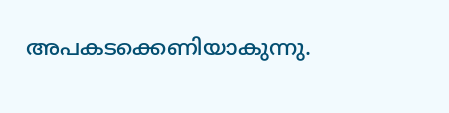അപകടക്കെണിയാകുന്നു.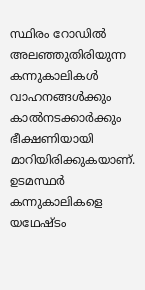സ്ഥിരം റോഡില്‍ അലഞ്ഞുതിരിയുന്ന കന്നുകാലികള്‍ വാഹനങ്ങള്‍ക്കും കാൽനടക്കാർക്കും ഭീക്ഷണിയായി മാറിയിരിക്കുകയാണ്. ഉടമസ്ഥര്‍ കന്നുകാലികളെ യഥേഷ്ടം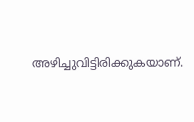അഴിച്ചുവിട്ടിരിക്കുകയാണ്.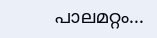പാലമറ്റം...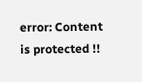error: Content is protected !!